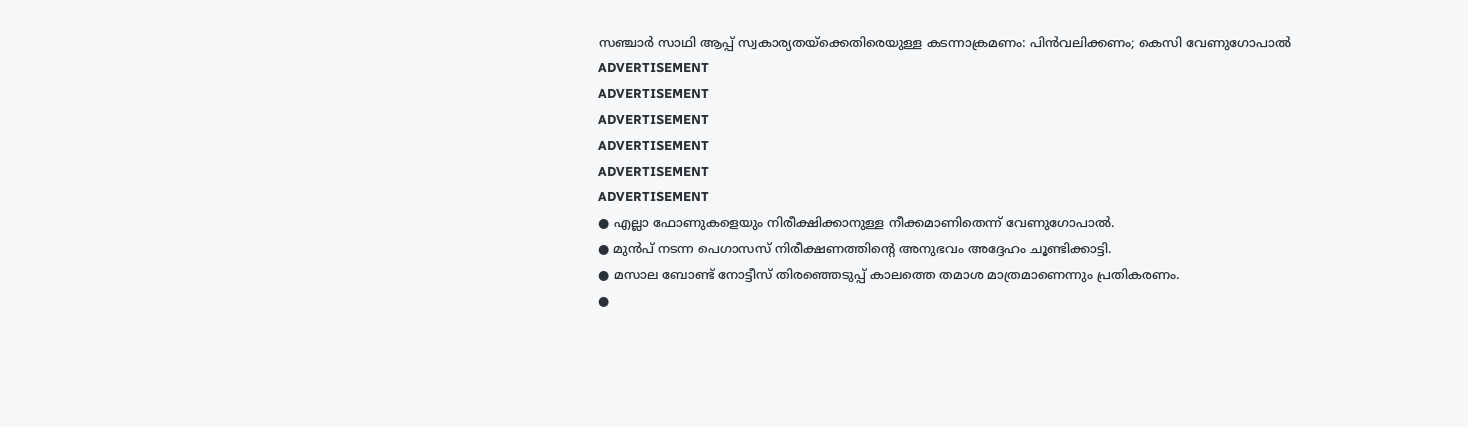സഞ്ചാർ സാഥി ആപ്പ് സ്വകാര്യതയ്ക്കെതിരെയുള്ള കടന്നാക്രമണം: പിൻവലിക്കണം; കെസി വേണുഗോപാൽ
ADVERTISEMENT
ADVERTISEMENT
ADVERTISEMENT
ADVERTISEMENT
ADVERTISEMENT
ADVERTISEMENT
● എല്ലാ ഫോണുകളെയും നിരീക്ഷിക്കാനുള്ള നീക്കമാണിതെന്ന് വേണുഗോപാൽ.
● മുൻപ് നടന്ന പെഗാസസ് നിരീക്ഷണത്തിന്റെ അനുഭവം അദ്ദേഹം ചൂണ്ടിക്കാട്ടി.
● മസാല ബോണ്ട് നോട്ടീസ് തിരഞ്ഞെടുപ്പ് കാലത്തെ തമാശ മാത്രമാണെന്നും പ്രതികരണം.
●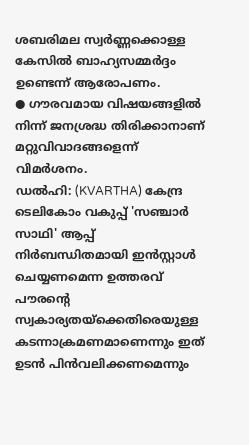ശബരിമല സ്വർണ്ണക്കൊള്ള കേസിൽ ബാഹ്യസമ്മർദ്ദം ഉണ്ടെന്ന് ആരോപണം.
● ഗൗരവമായ വിഷയങ്ങളിൽ നിന്ന് ജനശ്രദ്ധ തിരിക്കാനാണ് മറ്റുവിവാദങ്ങളെന്ന് വിമർശനം.
ഡൽഹി: (KVARTHA) കേന്ദ്ര ടെലികോം വകുപ്പ് 'സഞ്ചാർ സാഥി' ആപ്പ് നിർബന്ധിതമായി ഇൻസ്റ്റാൾ ചെയ്യണമെന്ന ഉത്തരവ് പൗരന്റെ സ്വകാര്യതയ്ക്കെതിരെയുള്ള കടന്നാക്രമണമാണെന്നും ഇത് ഉടൻ പിൻവലിക്കണമെന്നും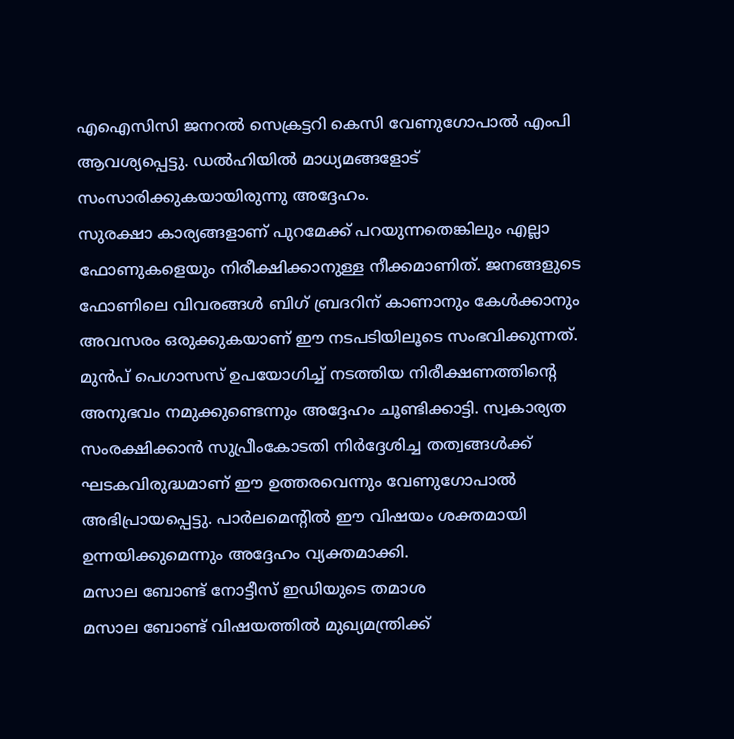എഐസിസി ജനറൽ സെക്രട്ടറി കെസി വേണുഗോപാൽ എംപി ആവശ്യപ്പെട്ടു. ഡൽഹിയിൽ മാധ്യമങ്ങളോട് സംസാരിക്കുകയായിരുന്നു അദ്ദേഹം.
സുരക്ഷാ കാര്യങ്ങളാണ് പുറമേക്ക് പറയുന്നതെങ്കിലും എല്ലാ ഫോണുകളെയും നിരീക്ഷിക്കാനുള്ള നീക്കമാണിത്. ജനങ്ങളുടെ ഫോണിലെ വിവരങ്ങൾ ബിഗ് ബ്രദറിന് കാണാനും കേൾക്കാനും അവസരം ഒരുക്കുകയാണ് ഈ നടപടിയിലൂടെ സംഭവിക്കുന്നത്.
മുൻപ് പെഗാസസ് ഉപയോഗിച്ച് നടത്തിയ നിരീക്ഷണത്തിൻ്റെ അനുഭവം നമുക്കുണ്ടെന്നും അദ്ദേഹം ചൂണ്ടിക്കാട്ടി. സ്വകാര്യത സംരക്ഷിക്കാൻ സുപ്രീംകോടതി നിർദ്ദേശിച്ച തത്വങ്ങൾക്ക് ഘടകവിരുദ്ധമാണ് ഈ ഉത്തരവെന്നും വേണുഗോപാൽ അഭിപ്രായപ്പെട്ടു. പാർലമെൻ്റിൽ ഈ വിഷയം ശക്തമായി ഉന്നയിക്കുമെന്നും അദ്ദേഹം വ്യക്തമാക്കി.
മസാല ബോണ്ട് നോട്ടീസ് ഇഡിയുടെ തമാശ
മസാല ബോണ്ട് വിഷയത്തിൽ മുഖ്യമന്ത്രിക്ക്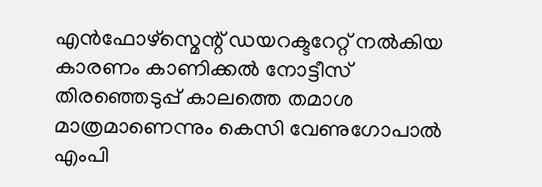എൻഫോഴ്സ്മെന്റ് ഡയറക്ടറേറ്റ് നൽകിയ കാരണം കാണിക്കൽ നോട്ടീസ് തിരഞ്ഞെടുപ്പ് കാലത്തെ തമാശ മാത്രമാണെന്നും കെസി വേണുഗോപാൽ എംപി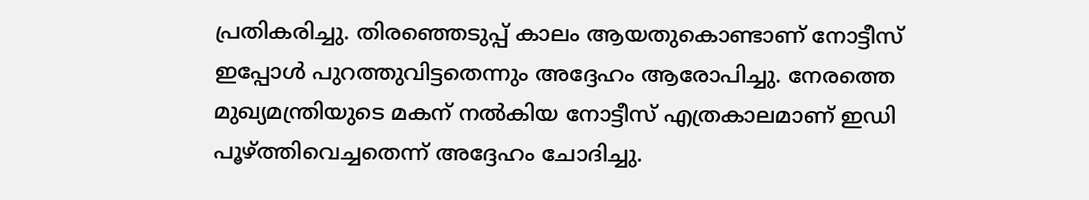പ്രതികരിച്ചു. തിരഞ്ഞെടുപ്പ് കാലം ആയതുകൊണ്ടാണ് നോട്ടീസ് ഇപ്പോൾ പുറത്തുവിട്ടതെന്നും അദ്ദേഹം ആരോപിച്ചു. നേരത്തെ മുഖ്യമന്ത്രിയുടെ മകന് നൽകിയ നോട്ടീസ് എത്രകാലമാണ് ഇഡി പൂഴ്ത്തിവെച്ചതെന്ന് അദ്ദേഹം ചോദിച്ചു.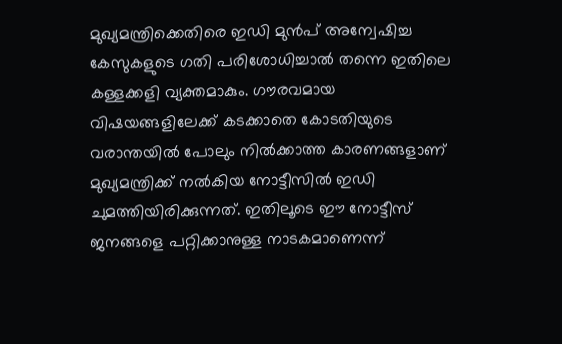മുഖ്യമന്ത്രിക്കെതിരെ ഇഡി മുൻപ് അന്വേഷിച്ച കേസുകളുടെ ഗതി പരിശോധിച്ചാൽ തന്നെ ഇതിലെ കള്ളക്കളി വ്യക്തമാകും. ഗൗരവമായ വിഷയങ്ങളിലേക്ക് കടക്കാതെ കോടതിയുടെ വരാന്തയിൽ പോലും നിൽക്കാത്ത കാരണങ്ങളാണ് മുഖ്യമന്ത്രിക്ക് നൽകിയ നോട്ടീസിൽ ഇഡി ചുമത്തിയിരിക്കുന്നത്. ഇതിലൂടെ ഈ നോട്ടീസ് ജനങ്ങളെ പറ്റിക്കാനുള്ള നാടകമാണെന്ന്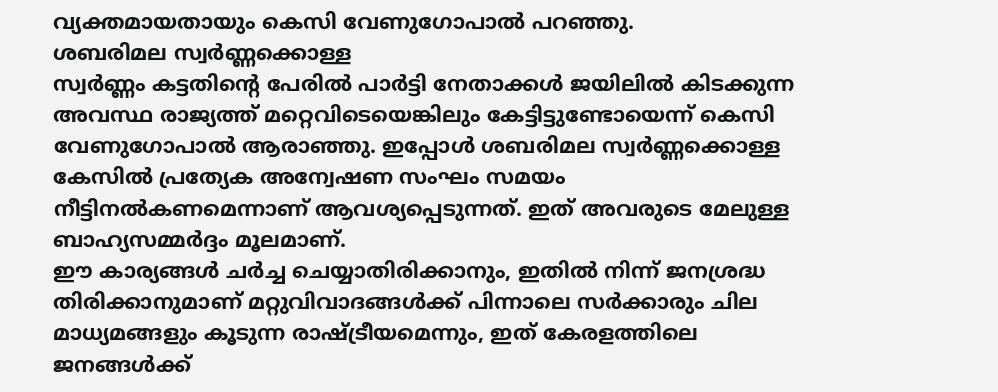വ്യക്തമായതായും കെസി വേണുഗോപാൽ പറഞ്ഞു.
ശബരിമല സ്വർണ്ണക്കൊള്ള
സ്വർണ്ണം കട്ടതിന്റെ പേരിൽ പാർട്ടി നേതാക്കൾ ജയിലിൽ കിടക്കുന്ന അവസ്ഥ രാജ്യത്ത് മറ്റെവിടെയെങ്കിലും കേട്ടിട്ടുണ്ടോയെന്ന് കെസി വേണുഗോപാൽ ആരാഞ്ഞു. ഇപ്പോൾ ശബരിമല സ്വർണ്ണക്കൊള്ള കേസിൽ പ്രത്യേക അന്വേഷണ സംഘം സമയം നീട്ടിനൽകണമെന്നാണ് ആവശ്യപ്പെടുന്നത്. ഇത് അവരുടെ മേലുള്ള ബാഹ്യസമ്മർദ്ദം മൂലമാണ്.
ഈ കാര്യങ്ങൾ ചർച്ച ചെയ്യാതിരിക്കാനും, ഇതിൽ നിന്ന് ജനശ്രദ്ധ തിരിക്കാനുമാണ് മറ്റുവിവാദങ്ങൾക്ക് പിന്നാലെ സർക്കാരും ചില മാധ്യമങ്ങളും കൂടുന്ന രാഷ്ട്രീയമെന്നും, ഇത് കേരളത്തിലെ ജനങ്ങൾക്ക്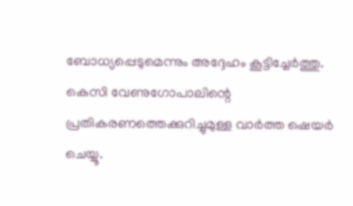ബോധ്യപ്പെടുമെന്നും അദ്ദേഹം കൂട്ടിച്ചേർത്തു.
കെസി വേണുഗോപാലിന്റെ പ്രതികരണത്തെക്കുറിച്ചുമുള്ള വാർത്ത ഷെയർ ചെയ്യൂ.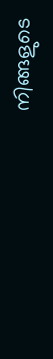നിങ്ങളുടെ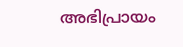അഭിപ്രായം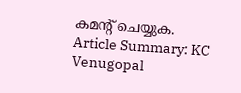കമൻ്റ് ചെയ്യുക.
Article Summary: KC Venugopal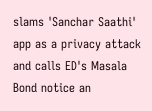slams 'Sanchar Saathi' app as a privacy attack and calls ED's Masala Bond notice an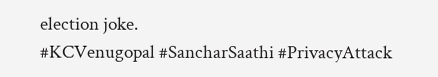election joke.
#KCVenugopal #SancharSaathi #PrivacyAttack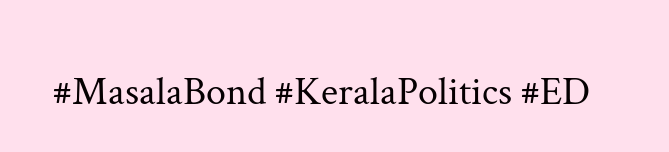#MasalaBond #KeralaPolitics #ED